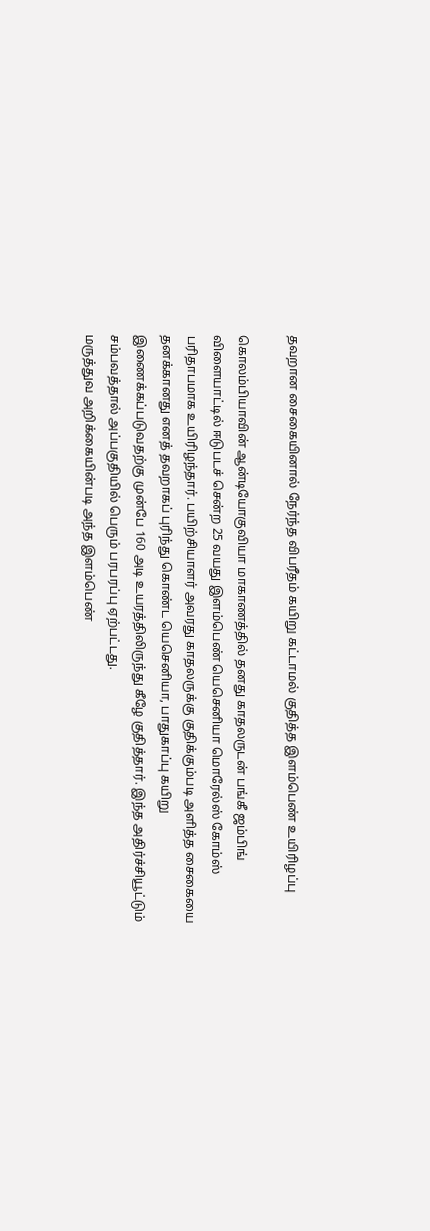தவறான சைகையினால் நேர்ந்த விபரீதம் கயிறு கட்டாமல் குதித்த இளம்பெண் உயிரிழப்பு

கொலம்பியாவின் ஆன்டியோகுவியா மாகாணத்தில் தனது காதலருடன் பங்கீ ஜம்பிங் விளையாட்டில் ஈடுபடச் சென்ற 25 வயது இளம்பெண் யெசெனியா மொரேல்ஸ் கோம்ஸ் பரிதாபமாக உயிரிழந்தார். பயிற்சியாளர் அவரது காதலருக்கு குதிக்கும்படி அளித்த சைகையை தனக்கானது எனத் தவறாகப் புரிந்து கொண்ட யெசெனியா, பாதுகாப்பு கயிறு இணைக்கப்படுவதற்கு முன்பே 160 அடி உயரத்திலிருந்து கீழே குதித்தார். இந்த அதிர்ச்சியூட்டும் சம்பவத்தால் அப்பகுதியில் பெரும் பரபரப்பு ஏற்பட்டது.
மருத்துவ அறிக்கையின்படி அந்த இளம்பெண்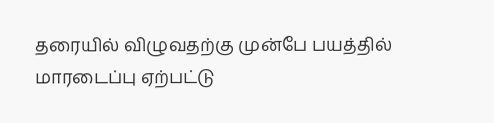தரையில் விழுவதற்கு முன்பே பயத்தில் மாரடைப்பு ஏற்பட்டு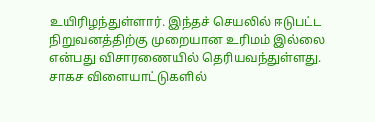உயிரிழந்துள்ளார். இந்தச் செயலில் ஈடுபட்ட நிறுவனத்திற்கு முறையான உரிமம் இல்லை என்பது விசாரணையில் தெரியவந்துள்ளது. சாகச விளையாட்டுகளில்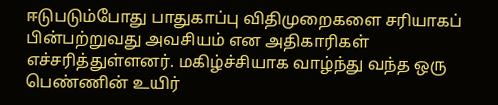ஈடுபடும்போது பாதுகாப்பு விதிமுறைகளை சரியாகப் பின்பற்றுவது அவசியம் என அதிகாரிகள் எச்சரித்துள்ளனர். மகிழ்ச்சியாக வாழ்ந்து வந்த ஒரு பெண்ணின் உயிர்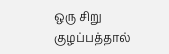ஒரு சிறு குழப்பத்தால்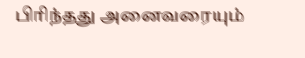பிரிந்தது அனைவரையும்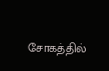சோகத்தில்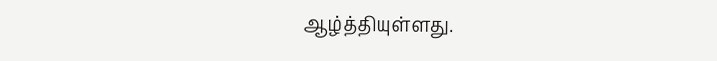ஆழ்த்தியுள்ளது.